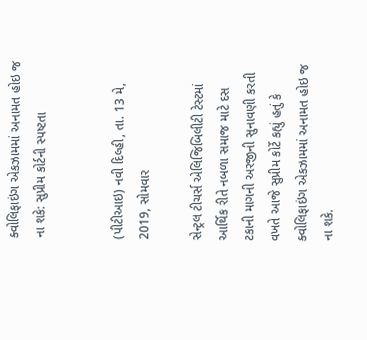ક્વોલિફાઇંગ એકઝામમાં અનામત હોઇ જ ના શકે: સુપ્રીમ કોર્ટની સ્પષ્ટતા


(પીટીઆઇ) નવી દિલ્હી, તા. 13 મે, 2019, સોમવાર

સેન્ટ્રલ ટીચર્સ એલિજિબિલીટી ટેસ્ટમાં આર્થિક રીતે નબળા સમાજ માટે દસ ટકાની માગની અરજીની સુનાવણી કરતી વખતે આજે સુપ્રીમ કોર્ટે કહ્યું હતું કે ક્વોલિફાઇંગ એકઝામમાં અનામત હોઇ જ ના શકે.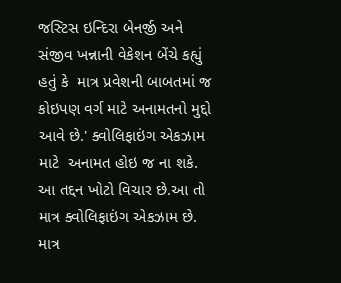જસ્ટિસ ઇન્દિરા બેનર્જી અને સંજીવ ખન્નાની વેકેશન બેંચે કહ્યું હતું કે  માત્ર પ્રવેશની બાબતમાં જ કોઇપણ વર્ગ માટે અનામતનો મુદ્દો આવે છે.' ક્વોલિફાઇંગ એકઝામ માટે  અનામત હોઇ જ ના શકે. આ તદ્દન ખોટો વિચાર છે.આ તો માત્ર ક્વોલિફાઇંગ એકઝામ છે. માત્ર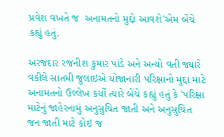પ્રવેશ વખતે જ  અનામતનો મુદ્દો આવશે'એમ બેંચે કહ્યું હતું.

અરજદાર રજનીશ કુમાર પાંડે અને અન્યો વતી જ્યારે વકીલે સાતમી જુલાઇએ યોજાનારી પરિક્ષાનો મુદ્દા માટે અનામતનો ઉલ્લેખ કર્યો ત્યારે બેંચે કહ્યું હતું કે 'પરિક્ષા માટેનું જાહેરનામું અનુસુચિત જાતી અને અનુસુચિત જન જાતી માટે કોઇ જ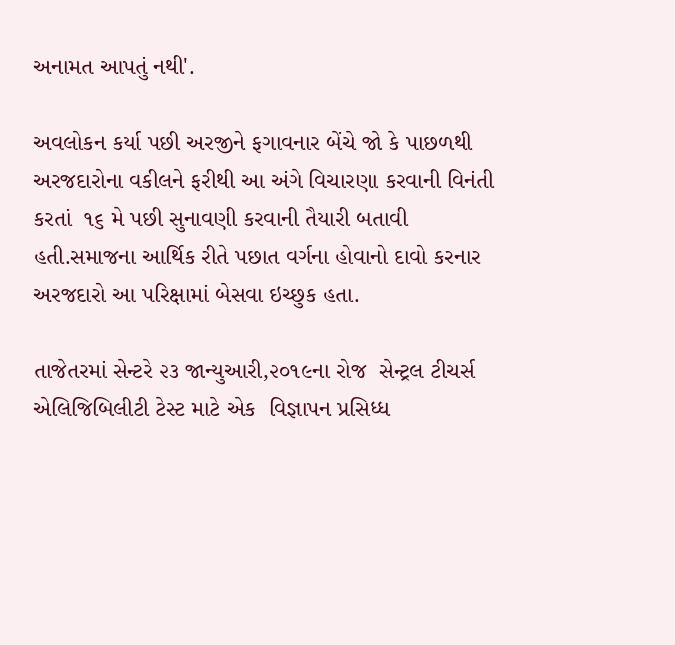અનામત આપતું નથી'.

અવલોકન કર્યા પછી અરજીને ફગાવનાર બેંચે જો કે પાછળથી અરજદારોના વકીલને ફરીથી આ અંગે વિચારણા કરવાની વિનંતી કરતાં  ૧૬ મે પછી સુનાવણી કરવાની તૈયારી બતાવી હતી.સમાજના આર્થિક રીતે પછાત વર્ગના હોવાનો દાવો કરનાર અરજદારો આ પરિક્ષામાં બેસવા ઇચ્છુક હતા.

તાજેતરમાં સેન્ટરે ૨૩ જાન્યુઆરી,૨૦૧૯ના રોજ  સેન્ટ્રલ ટીચર્સ એલિજિબિલીટી ટેસ્ટ માટે એક  વિજ્ઞાપન પ્રસિધ્ધ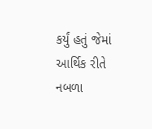કર્યું હતું જેમાં આર્થિક રીતે નબળા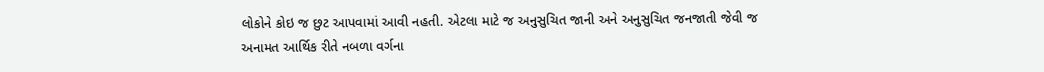લોકોને કોઇ જ છુટ આપવામાં આવી નહતી. એટલા માટે જ અનુસુચિત જાની અને અનુસુચિત જનજાતી જેવી જ અનામત આર્થિક રીતે નબળા વર્ગના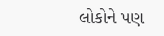લોકોને પણ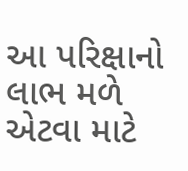આ પરિક્ષાનો લાભ મળે એટવા માટે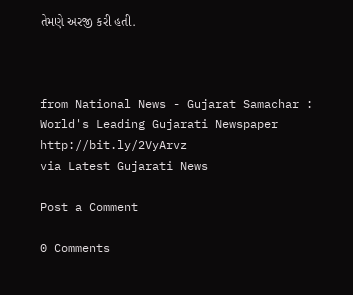તેમણે અરજી કરી હતી.



from National News - Gujarat Samachar : World's Leading Gujarati Newspaper http://bit.ly/2VyArvz
via Latest Gujarati News

Post a Comment

0 Comments